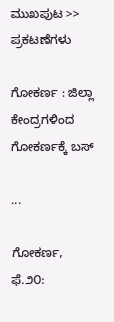ಮುಖಪುಟ >> ಪ್ರಕಟಣೆಗಳು

ಗೋಕರ್ಣ : ಜಿಲ್ಲಾ ಕೇಂದ್ರಗಳಿಂದ ಗೋಕರ್ಣಕ್ಕೆ ಬಸ್

...

ಗೋಕರ್ಣ, ಫೆ.೨೦: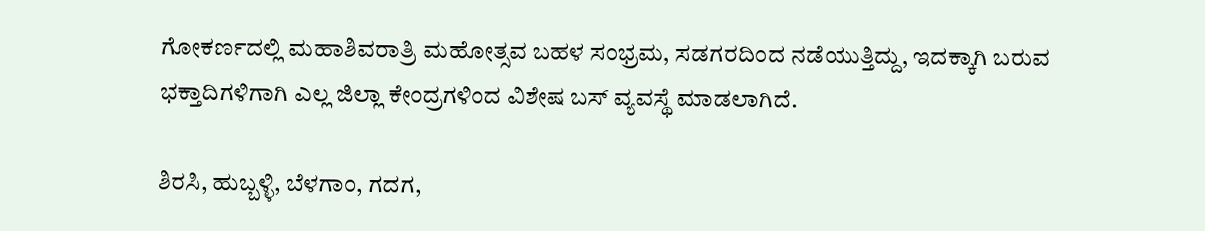ಗೋಕರ್ಣದಲ್ಲಿ ಮಹಾಶಿವರಾತ್ರಿ ಮಹೋತ್ಸವ ಬಹಳ ಸಂಭ್ರಮ, ಸಡಗರದಿಂದ ನಡೆಯುತ್ತಿದ್ದು, ಇದಕ್ಕಾಗಿ ಬರುವ ಭಕ್ತಾದಿಗಳಿಗಾಗಿ ಎಲ್ಲ ಜಿಲ್ಲಾ ಕೇಂದ್ರಗಳಿಂದ ವಿಶೇಷ ಬಸ್ ವ್ಯವಸ್ಥೆ ಮಾಡಲಾಗಿದೆ.

ಶಿರಸಿ, ಹುಬ್ಬಳ್ಳಿ, ಬೆಳಗಾಂ, ಗದಗ,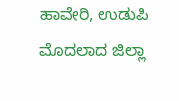ಹಾವೇರಿ, ಉಡುಪಿ ಮೊದಲಾದ ಜಿಲ್ಲಾ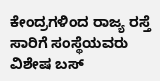ಕೇಂದ್ರಗಳಿಂದ ರಾಜ್ಯ ರಸ್ತೆ ಸಾರಿಗೆ ಸಂಸ್ಥೆಯವರು ವಿಶೇಷ ಬಸ್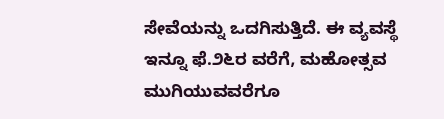ಸೇವೆಯನ್ನು ಒದಗಿಸುತ್ತಿದೆ. ಈ ವ್ಯವಸ್ಥೆ ಇನ್ನೂ ಫೆ.೨೬ರ ವರೆಗೆ, ಮಹೋತ್ಸವ ಮುಗಿಯುವವರೆಗೂ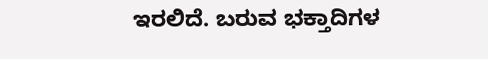ಇರಲಿದೆ. ಬರುವ ಭಕ್ತಾದಿಗಳ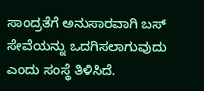ಸಾಂದ್ರತೆಗೆ ಅನುಸಾರವಾಗಿ ಬಸ್ ಸೇವೆಯನ್ನು ಒದಗಿಸಲಾಗುವುದು ಎಂದು ಸಂಸ್ಥೆ ತಿಳಿಸಿದೆ.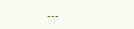---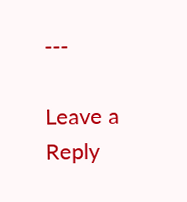---

Leave a Reply